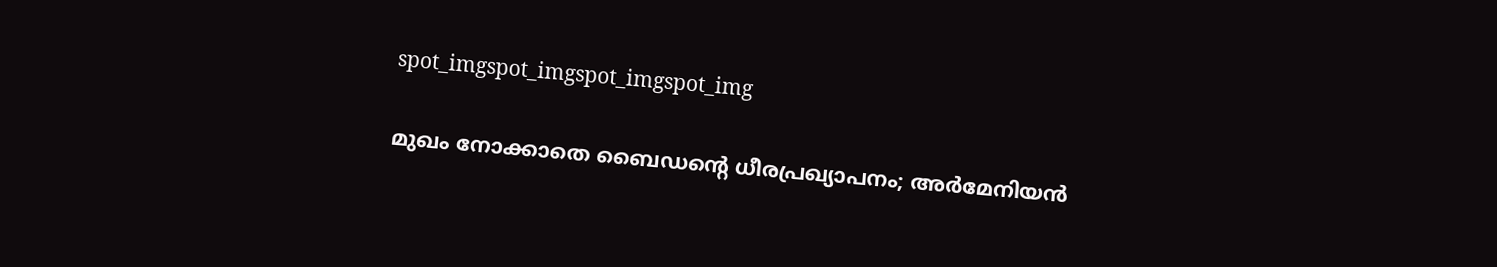spot_imgspot_imgspot_imgspot_img

മുഖം നോക്കാതെ ബൈഡന്റെ ധീരപ്രഖ്യാപനം; അര്‍മേനിയന്‍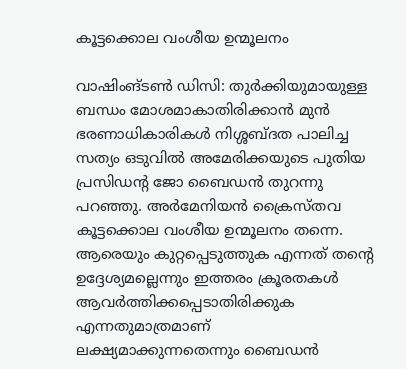കൂട്ടക്കൊല വംശീയ ഉന്മൂലനം

വാഷിംങ്ടണ്‍ ഡിസി: തുര്‍ക്കിയുമായുള്ള ബന്ധം മോശമാകാതിരിക്കാന്‍ മുന്‍ ഭരണാധികാരികള്‍ നിശ്ശബ്ദത പാലിച്ച സത്യം ഒടുവില്‍ അമേരിക്കയുടെ പുതിയ പ്രസിഡന്റ ജോ ബൈഡന്‍ തുറന്നു പറഞ്ഞു. അര്‍മേനിയന്‍ ക്രൈസ്തവ കൂട്ടക്കൊല വംശീയ ഉന്മൂലനം തന്നെ. ആരെയും കുറ്റപ്പെടുത്തുക എന്നത് തന്റെ ഉദ്ദേശ്യമല്ലെന്നും ഇത്തരം ക്രൂരതകള്‍ ആവര്‍ത്തിക്കപ്പെടാതിരിക്കുക എന്നതുമാത്രമാണ് ലക്ഷ്യമാക്കുന്നതെന്നും ബൈഡന്‍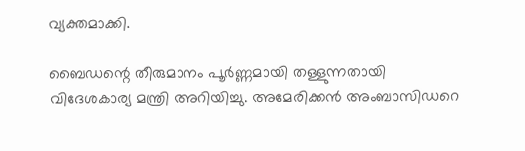വ്യക്തമാക്കി.

ബൈഡന്റെ തീരുമാനം പൂര്‍ണ്ണമായി തള്ളുന്നതായി വിദേശകാര്യ മന്ത്രി അറിയിച്ചു. അമേരിക്കന്‍ അംബാസിഡറെ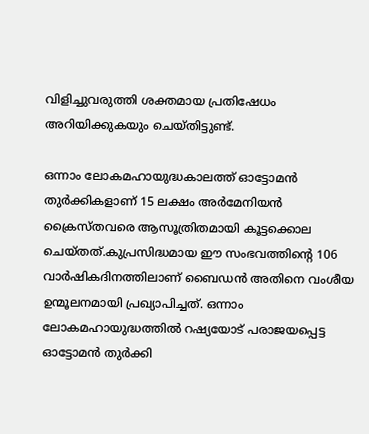വിളിച്ചുവരുത്തി ശക്തമായ പ്രതിഷേധം അറിയിക്കുകയും ചെയ്തിട്ടുണ്ട്.

ഒന്നാം ലോകമഹായുദ്ധകാലത്ത് ഓട്ടോമന്‍ തുര്‍ക്കികളാണ് 15 ലക്ഷം അര്‍മേനിയന്‍ ക്രൈസ്തവരെ ആസൂത്രിതമായി കൂട്ടക്കൊല ചെയ്തത്.കുപ്രസിദ്ധമായ ഈ സംഭവത്തിന്റെ 106 വാര്‍ഷികദിനത്തിലാണ് ബൈഡന്‍ അതിനെ വംശീയ ഉന്മൂലനമായി പ്രഖ്യാപിച്ചത്. ഒന്നാം ലോകമഹായുദ്ധത്തില്‍ റഷ്യയോട് പരാജയപ്പെട്ട ഓട്ടോമന്‍ തുര്‍ക്കി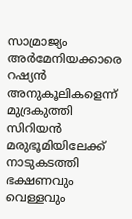സാമ്രാജ്യം അര്‍മേനിയക്കാരെ റഷ്യന്‍ അനുകൂലികളെന്ന് മുദ്രകുത്തി സിറിയന്‍ മരുഭൂമിയിലേക്ക് നാടുകടത്തി ഭക്ഷണവും വെള്ളവും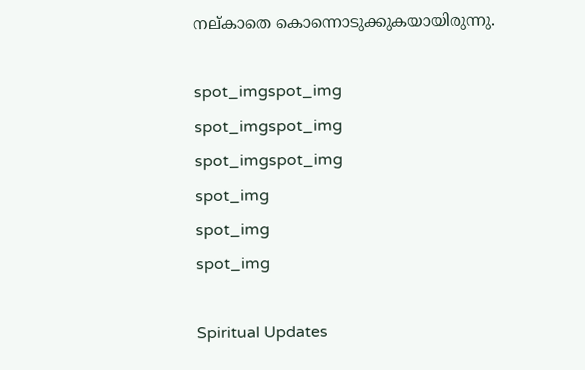നല്കാതെ കൊന്നൊടുക്കുകയായിരുന്നു.

spot_imgspot_img
spot_imgspot_img
spot_imgspot_img
spot_img
spot_img
spot_img

Spiritual Updates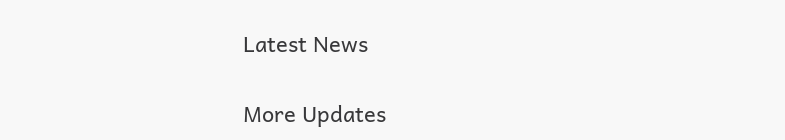Latest News

More Updates